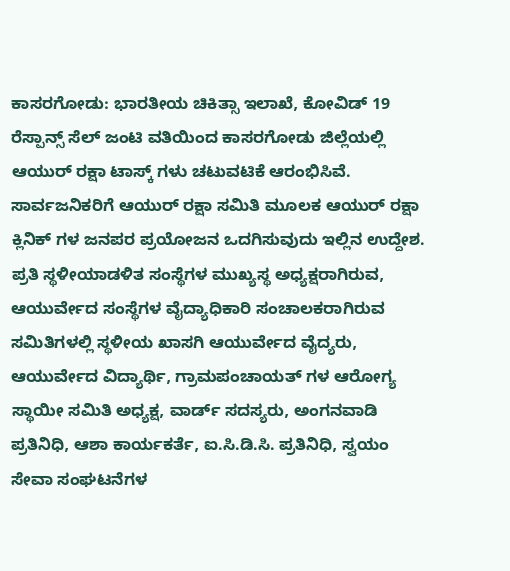ಕಾಸರಗೋಡು: ಭಾರತೀಯ ಚಿಕಿತ್ಸಾ ಇಲಾಖೆ, ಕೋವಿಡ್ 19 ರೆಸ್ಪಾನ್ಸ್ ಸೆಲ್ ಜಂಟಿ ವತಿಯಿಂದ ಕಾಸರಗೋಡು ಜಿಲ್ಲೆಯಲ್ಲಿ ಆಯುರ್ ರಕ್ಷಾ ಟಾಸ್ಕ್ ಗಳು ಚಟುವಟಿಕೆ ಆರಂಭಿಸಿವೆ.
ಸಾರ್ವಜನಿಕರಿಗೆ ಆಯುರ್ ರಕ್ಷಾ ಸಮಿತಿ ಮೂಲಕ ಆಯುರ್ ರಕ್ಷಾ ಕ್ಲಿನಿಕ್ ಗಳ ಜನಪರ ಪ್ರಯೋಜನ ಒದಗಿಸುವುದು ಇಲ್ಲಿನ ಉದ್ದೇಶ. ಪ್ರತಿ ಸ್ಥಳೀಯಾಡಳಿತ ಸಂಸ್ಥೆಗಳ ಮುಖ್ಯಸ್ಥ ಅಧ್ಯಕ್ಷರಾಗಿರುವ, ಆಯುರ್ವೇದ ಸಂಸ್ಥೆಗಳ ವೈದ್ಯಾಧಿಕಾರಿ ಸಂಚಾಲಕರಾಗಿರುವ ಸಮಿತಿಗಳಲ್ಲಿ ಸ್ಥಳೀಯ ಖಾಸಗಿ ಆಯುರ್ವೇದ ವೈದ್ಯರು, ಆಯುರ್ವೇದ ವಿದ್ಯಾರ್ಥಿ, ಗ್ರಾಮಪಂಚಾಯತ್ ಗಳ ಆರೋಗ್ಯ ಸ್ಥಾಯೀ ಸಮಿತಿ ಅಧ್ಯಕ್ಷ, ವಾರ್ಡ್ ಸದಸ್ಯರು, ಅಂಗನವಾಡಿ ಪ್ರತಿನಿಧಿ, ಆಶಾ ಕಾರ್ಯಕರ್ತೆ, ಐ.ಸಿ.ಡಿ.ಸಿ. ಪ್ರತಿನಿಧಿ, ಸ್ವಯಂ ಸೇವಾ ಸಂಘಟನೆಗಳ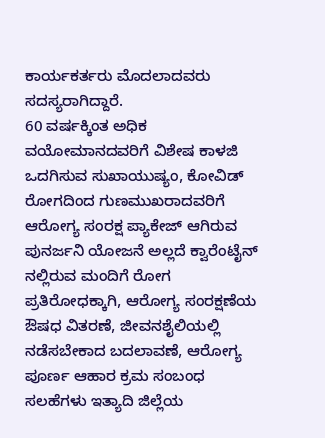ಕಾರ್ಯಕರ್ತರು ಮೊದಲಾದವರು ಸದಸ್ಯರಾಗಿದ್ದಾರೆ.
60 ವರ್ಷಕ್ಕಿಂತ ಅಧಿಕ ವಯೋಮಾನದವರಿಗೆ ವಿಶೇಷ ಕಾಳಜಿ ಒದಗಿಸುವ ಸುಖಾಯುಷ್ಯಂ, ಕೋವಿಡ್ ರೋಗದಿಂದ ಗುಣಮುಖರಾದವರಿಗೆ ಆರೋಗ್ಯ ಸಂರಕ್ಷ ಪ್ಯಾಕೇಜ್ ಆಗಿರುವ ಪುನರ್ಜನಿ ಯೋಜನೆ ಅಲ್ಲದೆ ಕ್ವಾರೆಂಟೈನ್ ನಲ್ಲಿರುವ ಮಂದಿಗೆ ರೋಗ ಪ್ರತಿರೋಧಕ್ಕಾಗಿ, ಆರೋಗ್ಯ ಸಂರಕ್ಷಣೆಯ ಔಷಧ ವಿತರಣೆ, ಜೀವನಶೈಲಿಯಲ್ಲಿ ನಡೆಸಬೇಕಾದ ಬದಲಾವಣೆ, ಆರೋಗ್ಯ ಪೂರ್ಣ ಆಹಾರ ಕ್ರಮ ಸಂಬಂಧ ಸಲಹೆಗಳು ಇತ್ಯಾದಿ ಜಿಲ್ಲೆಯ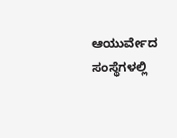ಆಯುರ್ವೇದ ಸಂಸ್ಥೆಗಳಲ್ಲಿ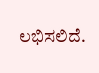ಲಭಿಸಲಿದೆ.